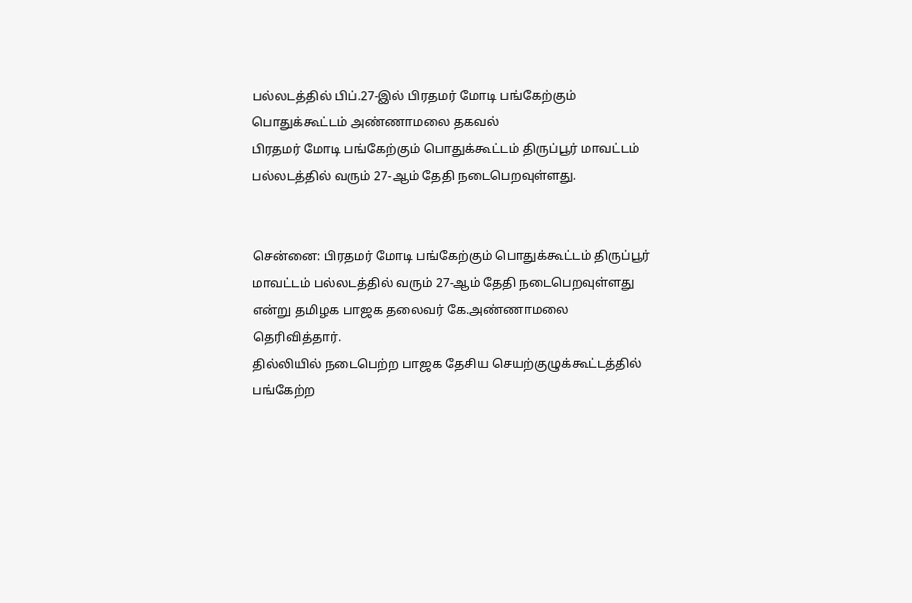பல்லடத்தில் பிப்.27-இல் பிரதமர் மோடி பங்கேற்கும் பொதுக்கூட்டம் அண்ணாமலை தகவல்
பிரதமர் மோடி பங்கேற்கும் பொதுக்கூட்டம் திருப்பூர் மாவட்டம் பல்லடத்தில் வரும் 27-ஆம் தேதி நடைபெறவுள்ளது.


சென்னை: பிரதமர் மோடி பங்கேற்கும் பொதுக்கூட்டம் திருப்பூர் மாவட்டம் பல்லடத்தில் வரும் 27-ஆம் தேதி நடைபெறவுள்ளது என்று தமிழக பாஜக தலைவர் கே.அண்ணாமலை தெரிவித்தார்.
தில்லியில் நடைபெற்ற பாஜக தேசிய செயற்குழுக்கூட்டத்தில் பங்கேற்ற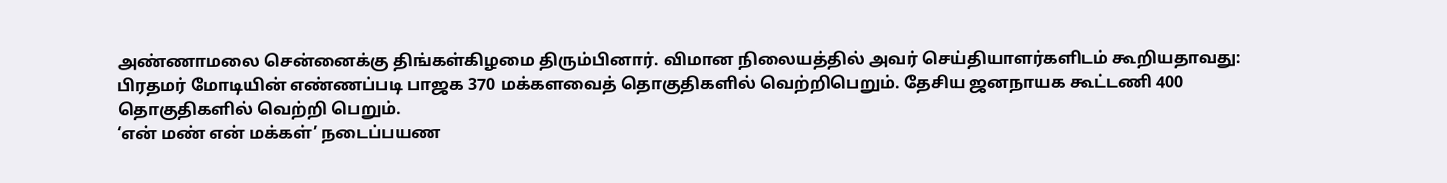அண்ணாமலை சென்னைக்கு திங்கள்கிழமை திரும்பினார். விமான நிலையத்தில் அவர் செய்தியாளர்களிடம் கூறியதாவது:
பிரதமர் மோடியின் எண்ணப்படி பாஜக 370 மக்களவைத் தொகுதிகளில் வெற்றிபெறும். தேசிய ஜனநாயக கூட்டணி 400 தொகுதிகளில் வெற்றி பெறும்.
‘என் மண் என் மக்கள்’ நடைப்பயண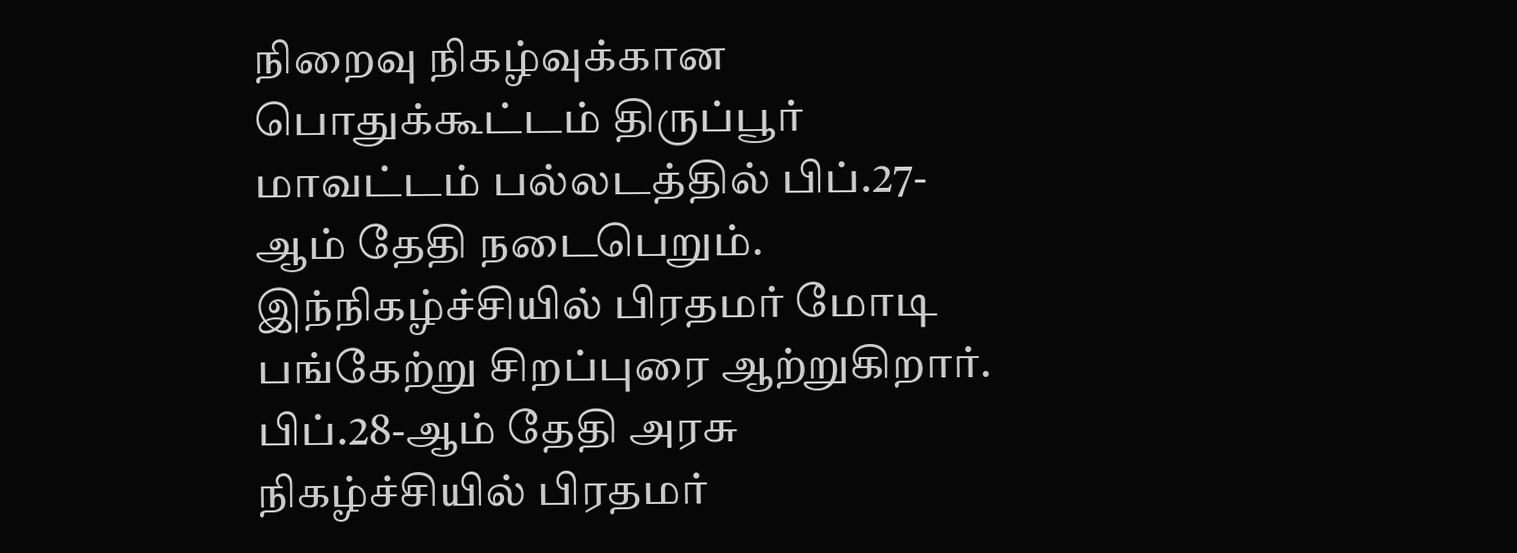நிறைவு நிகழ்வுக்கான பொதுக்கூட்டம் திருப்பூர் மாவட்டம் பல்லடத்தில் பிப்.27-ஆம் தேதி நடைபெறும்.
இந்நிகழ்ச்சியில் பிரதமர் மோடி பங்கேற்று சிறப்புரை ஆற்றுகிறார். பிப்.28-ஆம் தேதி அரசு நிகழ்ச்சியில் பிரதமர்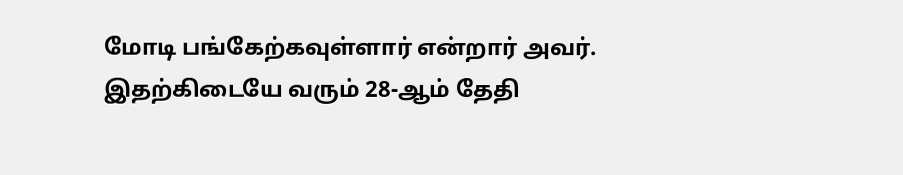மோடி பங்கேற்கவுள்ளார் என்றார் அவர்.
இதற்கிடையே வரும் 28-ஆம் தேதி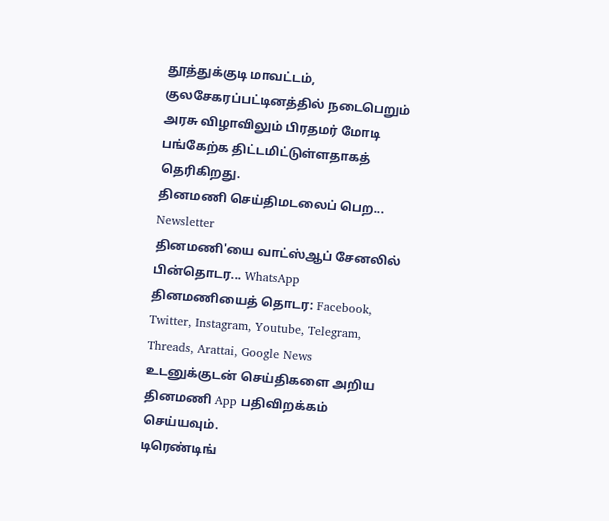தூத்துக்குடி மாவட்டம், குலசேகரப்பட்டினத்தில் நடைபெறும் அரசு விழாவிலும் பிரதமர் மோடி பங்கேற்க திட்டமிட்டுள்ளதாகத் தெரிகிறது.
தினமணி செய்திமடலைப் பெற... Newsletter
தினமணி'யை வாட்ஸ்ஆப் சேனலில் பின்தொடர... WhatsApp
தினமணியைத் தொடர: Facebook, Twitter, Instagram, Youtube, Telegram, Threads, Arattai, Google News
உடனுக்குடன் செய்திகளை அறிய தினமணி App பதிவிறக்கம் செய்யவும்.
டிரெண்டிங்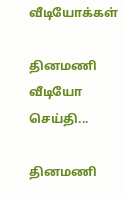வீடியோக்கள்

தினமணி வீடியோ செய்தி...

தினமணி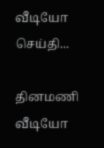வீடியோ செய்தி...

தினமணி வீடியோ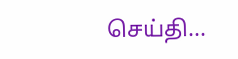செய்தி...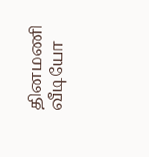தினமணி வீடியோ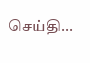செய்தி...